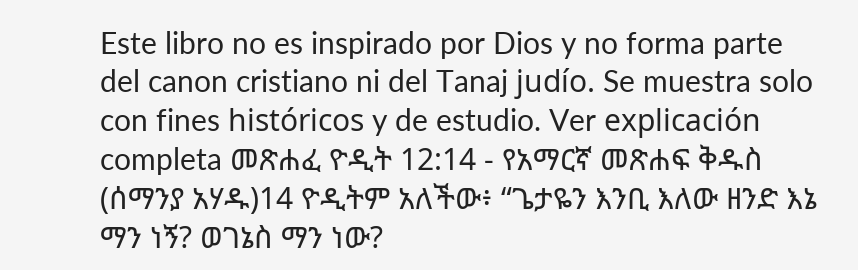Este libro no es inspirado por Dios y no forma parte del canon cristiano ni del Tanaj judío. Se muestra solo con fines históricos y de estudio. Ver explicación completa መጽሐፈ ዮዲት 12:14 - የአማርኛ መጽሐፍ ቅዱስ (ሰማንያ አሃዱ)14 ዮዲትም አለችው፥ “ጌታዬን እንቢ እለው ዘንድ እኔ ማን ነኝ? ወገኔስ ማን ነው?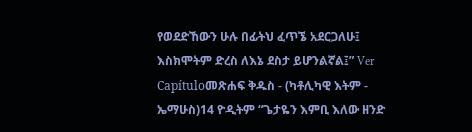የወደድኸውን ሁሉ በፊትህ ፈጥኜ አደርጋለሁ፤ እስክሞትም ድረስ ለእኔ ደስታ ይሆንልኛል፤” Ver Capítuloመጽሐፍ ቅዱስ - (ካቶሊካዊ እትም - ኤማሁስ)14 ዮዲትም “ጌታዬን እምቢ እለው ዘንድ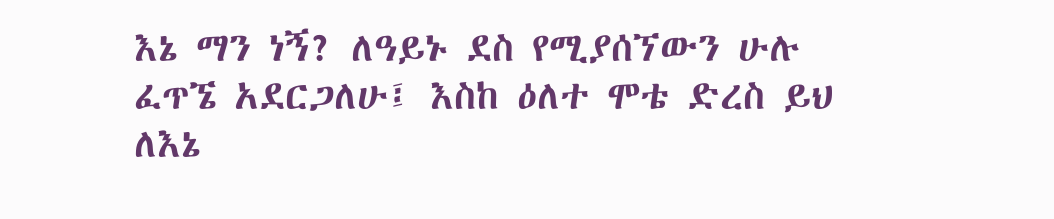እኔ ማን ነኝ? ለዓይኑ ደስ የሚያሰኘውን ሁሉ ፈጥኜ አደርጋለሁ፤ እስከ ዕለተ ሞቴ ድረስ ይህ ለእኔ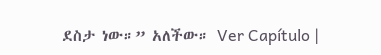ደስታ ነው።” አለችው። Ver Capítulo |